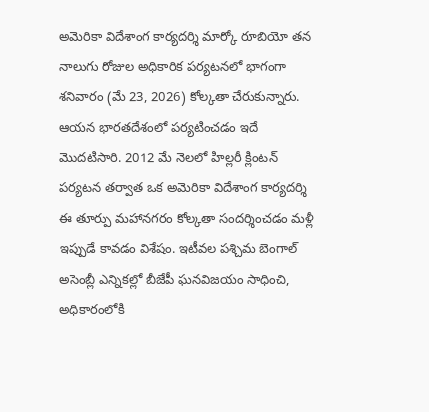అమెరికా విదేశాంగ కార్యదర్శి మార్కో రూబియో తన నాలుగు రోజుల అధికారిక పర్యటనలో భాగంగా శనివారం (మే 23, 2026) కోల్కతా చేరుకున్నారు. ఆయన భారతదేశంలో పర్యటించడం ఇదే మొదటిసారి. 2012 మే నెలలో హిల్లరీ క్లింటన్ పర్యటన తర్వాత ఒక అమెరికా విదేశాంగ కార్యదర్శి ఈ తూర్పు మహానగరం కోల్కతా సందర్శించడం మళ్లీ ఇప్పుడే కావడం విశేషం. ఇటీవల పశ్చిమ బెంగాల్ అసెంబ్లీ ఎన్నికల్లో బీజేపీ ఘనవిజయం సాధించి, అధికారంలోకి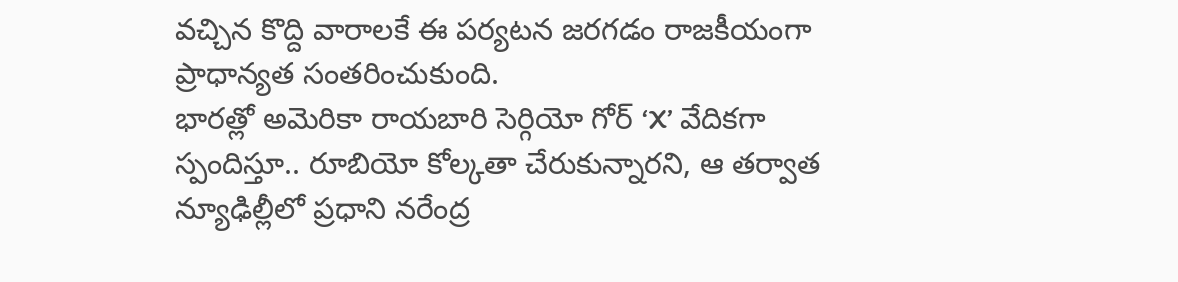వచ్చిన కొద్ది వారాలకే ఈ పర్యటన జరగడం రాజకీయంగా ప్రాధాన్యత సంతరించుకుంది.
భారత్లో అమెరికా రాయబారి సెర్గియో గోర్ ‘X’ వేదికగా స్పందిస్తూ.. రూబియో కోల్కతా చేరుకున్నారని, ఆ తర్వాత న్యూఢిల్లీలో ప్రధాని నరేంద్ర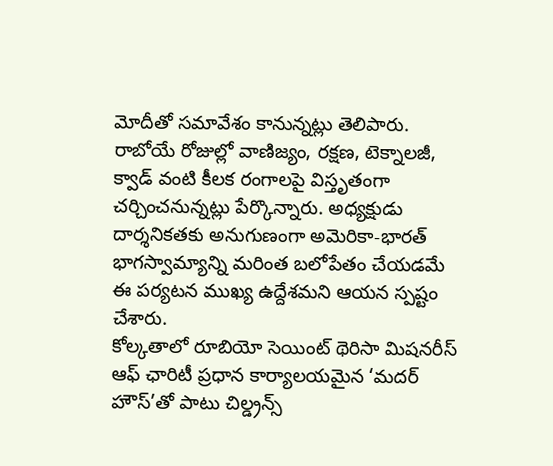మోదీతో సమావేశం కానున్నట్లు తెలిపారు. రాబోయే రోజుల్లో వాణిజ్యం, రక్షణ, టెక్నాలజీ, క్వాడ్ వంటి కీలక రంగాలపై విస్తృతంగా చర్చించనున్నట్లు పేర్కొన్నారు. అధ్యక్షుడు దార్శనికతకు అనుగుణంగా అమెరికా-భారత్ భాగస్వామ్యాన్ని మరింత బలోపేతం చేయడమే ఈ పర్యటన ముఖ్య ఉద్దేశమని ఆయన స్పష్టం చేశారు.
కోల్కతాలో రూబియో సెయింట్ థెరిసా మిషనరీస్ ఆఫ్ ఛారిటీ ప్రధాన కార్యాలయమైన ‘మదర్ హౌస్’తో పాటు చిల్డ్రన్స్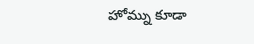హోమ్ను కూడా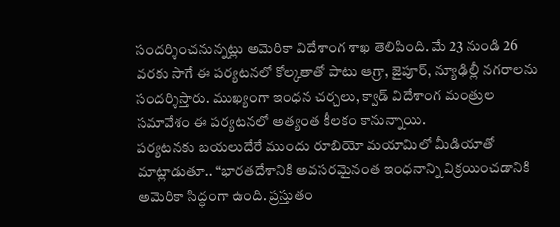సందర్శించనున్నట్లు అమెరికా విదేశాంగ శాఖ తెలిపింది. మే 23 నుండి 26 వరకు సాగే ఈ పర్యటనలో కోల్కతాతో పాటు ఆగ్రా, జైపూర్, న్యూఢిల్లీ నగరాలను సందర్శిస్తారు. ముఖ్యంగా ఇంధన చర్చలు, క్వాడ్ విదేశాంగ మంత్రుల సమావేశం ఈ పర్యటనలో అత్యంత కీలకం కానున్నాయి.
పర్యటనకు బయలుదేరే ముందు రూబియో మయామిలో మీడియాతో మాట్లాడుతూ.. “భారతదేశానికి అవసరమైనంత ఇంధనాన్ని విక్రయించడానికి అమెరికా సిద్ధంగా ఉంది. ప్రస్తుతం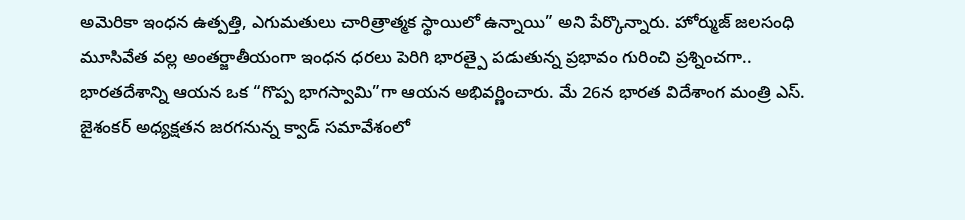అమెరికా ఇంధన ఉత్పత్తి, ఎగుమతులు చారిత్రాత్మక స్థాయిలో ఉన్నాయి” అని పేర్కొన్నారు. హోర్ముజ్ జలసంధి మూసివేత వల్ల అంతర్జాతీయంగా ఇంధన ధరలు పెరిగి భారత్పై పడుతున్న ప్రభావం గురించి ప్రశ్నించగా.. భారతదేశాన్ని ఆయన ఒక “గొప్ప భాగస్వామి”గా ఆయన అభివర్ణించారు. మే 26న భారత విదేశాంగ మంత్రి ఎస్. జైశంకర్ అధ్యక్షతన జరగనున్న క్వాడ్ సమావేశంలో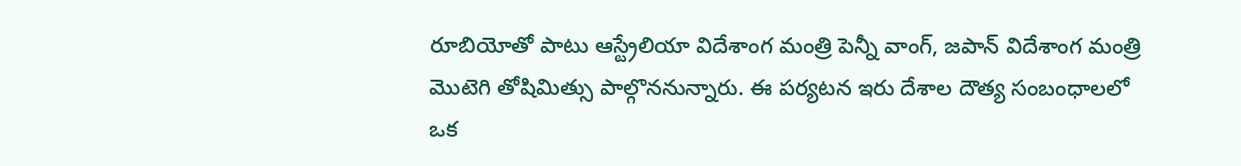రూబియోతో పాటు ఆస్ట్రేలియా విదేశాంగ మంత్రి పెన్నీ వాంగ్, జపాన్ విదేశాంగ మంత్రి మొటెగి తోషిమిత్సు పాల్గొననున్నారు. ఈ పర్యటన ఇరు దేశాల దౌత్య సంబంధాలలో ఒక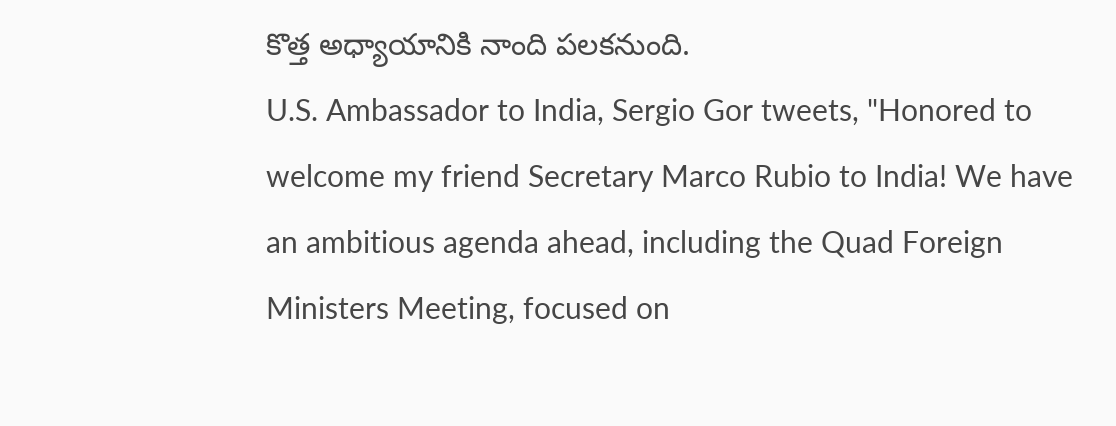కొత్త అధ్యాయానికి నాంది పలకనుంది.
U.S. Ambassador to India, Sergio Gor tweets, "Honored to welcome my friend Secretary Marco Rubio to India! We have an ambitious agenda ahead, including the Quad Foreign Ministers Meeting, focused on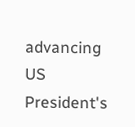advancing US President's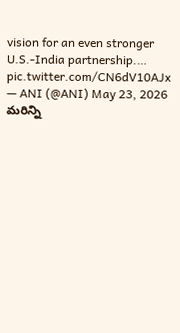vision for an even stronger U.S.-India partnership.… pic.twitter.com/CN6dV10AJx
— ANI (@ANI) May 23, 2026
మరిన్ని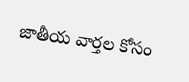జాతీయ వార్తల కోసం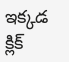ఇక్కడ క్లిక్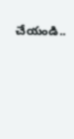చేయండి..